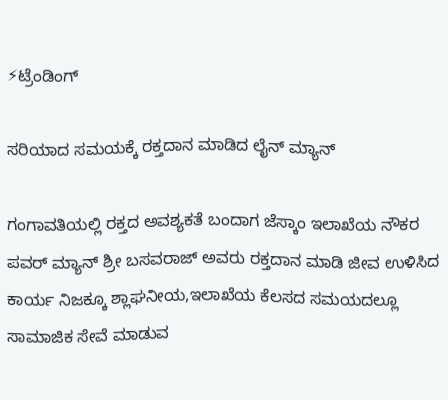⚡ಟ್ರೆಂಡಿಂಗ್

ಸರಿಯಾದ ಸಮಯಕ್ಕೆ ರಕ್ತದಾನ ಮಾಡಿದ ಲೈನ್ ಮ್ಯಾನ್

ಗಂಗಾವತಿಯಲ್ಲಿ ರಕ್ತದ ಅವಶ್ಯಕತೆ ಬಂದಾಗ ಜೆಸ್ಕಾಂ ಇಲಾಖೆಯ ನೌಕರ ಪವರ್ ಮ್ಯಾನ್ ಶ್ರೀ ಬಸವರಾಜ್ ಅವರು ರಕ್ತದಾನ ಮಾಡಿ ಜೀವ ಉಳಿಸಿದ ಕಾರ್ಯ ನಿಜಕ್ಕೂ ಶ್ಲಾಘನೀಯ,ಇಲಾಖೆಯ ಕೆಲಸದ ಸಮಯದಲ್ಲೂ ಸಾಮಾಜಿಕ ಸೇವೆ ಮಾಡುವ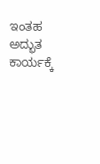ಇಂತಹ ಅದ್ಭುತ ಕಾರ್ಯಕ್ಕೆ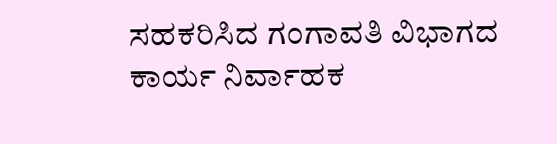ಸಹಕರಿಸಿದ ಗಂಗಾವತಿ ವಿಭಾಗದ ಕಾರ್ಯ ನಿರ್ವಾಹಕ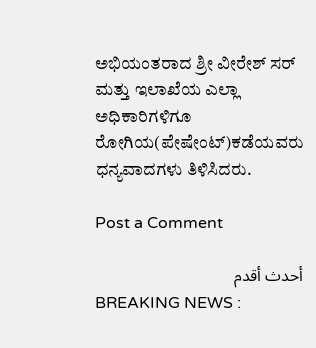ಅಭಿಯಂತರಾದ ಶ್ರೀ ವೀರೇಶ್ ಸರ್ ಮತ್ತು ಇಲಾಖೆಯ ಎಲ್ಲಾ ಅಧಿಕಾರಿಗಳಿಗೂ ರೋಗಿಯ(ಪೇಷೇಂಟ್)ಕಡೆಯವರು ಧನ್ಯವಾದಗಳು ತಿಳಿಸಿದರು.

Post a Comment

أحدث أقدم
BREAKING NEWS :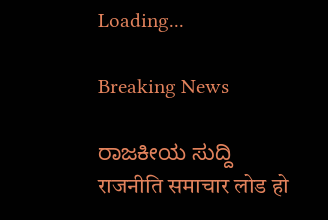Loading...

Breaking News

ರಾಜಕೀಯ ಸುದ್ದಿ
राजनीति समाचार लोड हो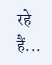रहे हैं...